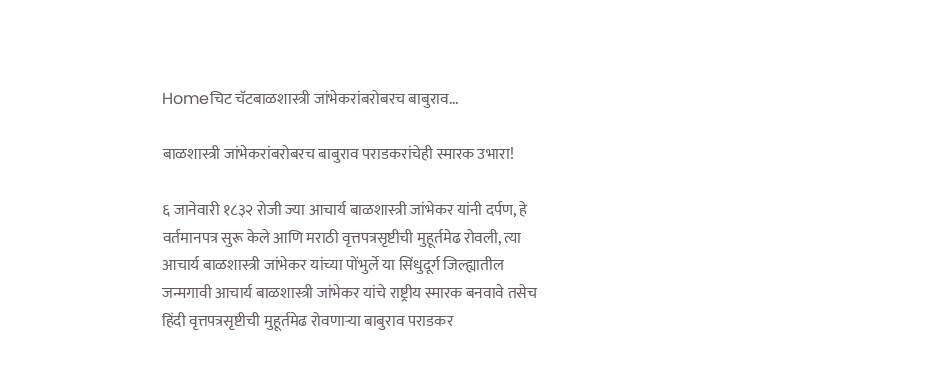Homeचिट चॅटबाळशास्त्री जांभेकरांबरोबरच बाबुराव...

बाळशास्त्री जांभेकरांबरोबरच बाबुराव पराडकरांचेही स्मारक उभारा!

६ जानेवारी १८३२ रोजी ज्या आचार्य बाळशास्त्री जांभेकर यांनी दर्पण, हे वर्तमानपत्र सुरू केले आणि मराठी वृत्तपत्रसृष्टीची मुहूर्तमेढ रोवली, त्या आचार्य बाळशास्त्री जांभेकर यांच्या पोंभुर्ले या सिंधुदूर्ग जिल्ह्यातील जन्मगावी आचार्य बाळशास्त्री जांभेकर यांचे राष्ट्रीय स्मारक बनवावे तसेच हिंदी वृत्तपत्रसृष्टीची मुहूर्तमेढ रो‌वणाऱ्या बाबुराव पराडकर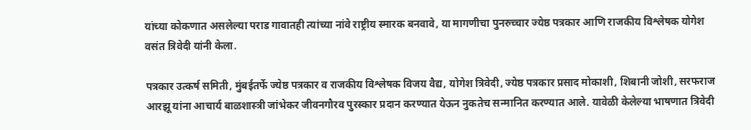यांच्या कोकणात असलेल्या पराड गावातही त्यांच्या नांवे राष्ट्रीय स्मारक बनवावे, या मागणीचा पुनरुच्चार ज्येष्ठ पत्रकार आणि राजकीय विश्लेषक योगेश वसंत त्रिवेदी यांनी केला.

पत्रकार उत्कर्ष समिती, मुंबईतर्फे ज्येष्ठ पत्रकार व राजकीय विश्लेषक विजय वैद्य, योगेश त्रिवेदी, ज्येष्ठ पत्रकार प्रसाद मोकाशी, शिबानी जोशी, सरफराज आरझू यांना आचार्य बाळशास्त्री जांभेकर जीवनगौरव पुरस्कार प्रदान करण्यात येऊन नुकतेच सन्मानित करण्यात आले. यावेळी केलेल्या भाषणात त्रिवेदी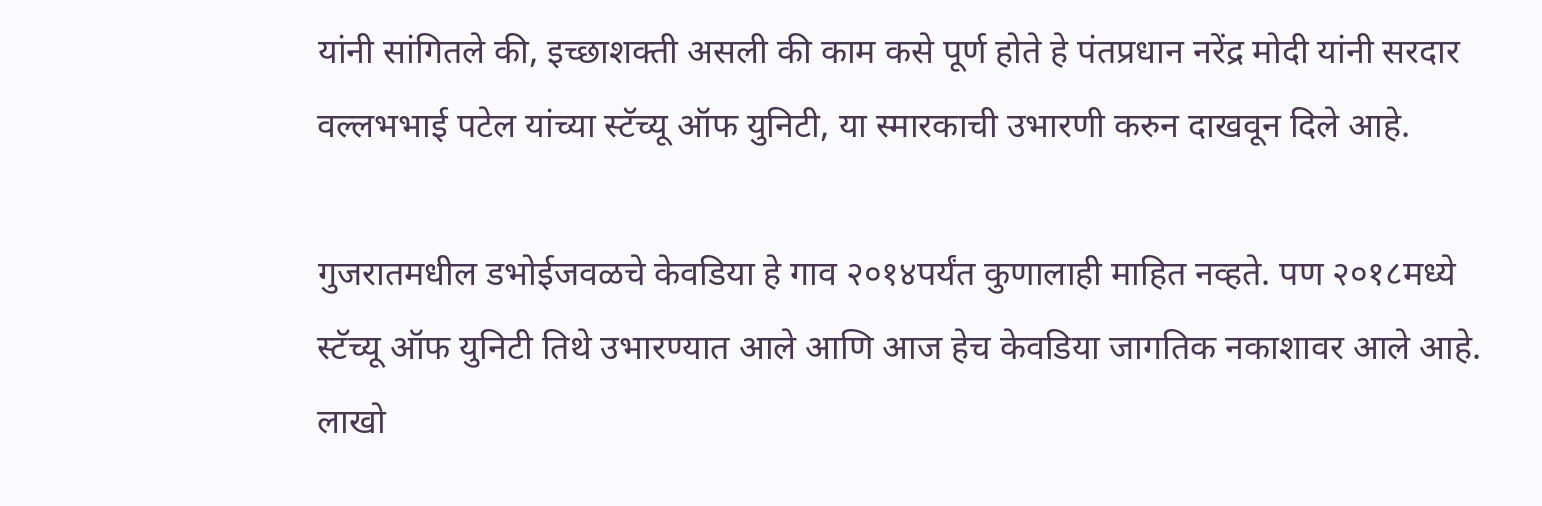यांनी सांगितले की, इच्छाशक्ती असली की काम कसे पूर्ण होते हे पंतप्रधान नरेंद्र मोदी यांनी सरदार वल्लभभाई पटेल यांच्या स्टॅच्यू ऑफ युनिटी, या स्मारकाची उभारणी करुन दाखवून दिले आहे.

गुजरातमधील डभोईजवळचे केवडिया हे गाव २०१४पर्यंत कुणालाही माहित नव्हते. पण २०१८मध्ये स्टॅच्यू ऑफ युनिटी तिथे उभारण्यात आले आणि आज हेच केवडिया जागतिक नकाशावर आले आहे. लाखो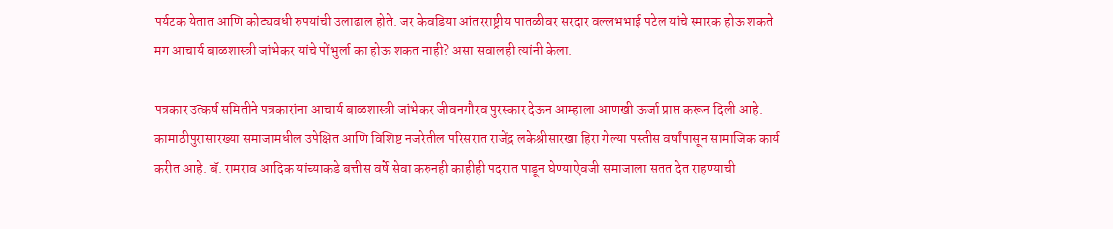पर्यटक येतात आणि कोट्यवधी रुपयांची उलाढाल होते. जर केवडिया आंतरराष्ट्रीय पातळीवर सरदार वल्लभभाई पटेल यांचे स्मारक होऊ शकते मग आचार्य बाळशास्त्री जांभेकर यांचे पोंभुर्ला का होऊ शकत नाही? असा सवालही त्यांनी केला.

पत्रकार उत्कर्ष समितीने पत्रकारांना आचार्य बाळशास्त्री जांभेकर जीवनगौरव पुरस्कार देऊन आम्हाला आणखी ऊर्जा प्राप्त करून दिली आहे. कामाठीपुरासारख्या समाजामधील उपेक्षित आणि विशिष्ट नजरेतील परिसरात राजेंद्र लकेश्रीसारखा हिरा गेल्या पस्तीस वर्षांपासून सामाजिक कार्य करीत आहे. बॅ. रामराव आदिक यांच्याकडे बत्तीस वर्षे सेवा करुनही काहीही पदरात पाडून घेण्याऐवजी समाजाला सतत देत राहण्याची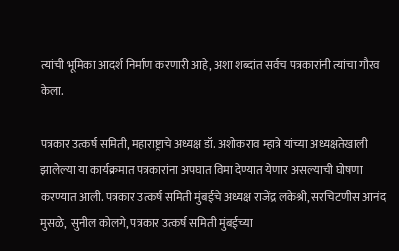त्यांची भूमिका आदर्श निर्माण करणारी आहे, अशा शब्दांत सर्वच पत्रकारांनी त्यांचा गौरव केला.

पत्रकार उत्कर्ष समिती, महाराष्ट्राचे अध्यक्ष डॉ. अशोकराव म्हात्रे यांच्या अध्यक्षतेखाली झालेल्या या कार्यक्रमात पत्रकारांना अपघात विमा देण्यात येणार असल्याची घोषणा करण्यात आली. पत्रकार उत्कर्ष समिती मुंबईचे अध्यक्ष राजेंद्र लकेश्री, सरचिटणीस आनंद मुसळे,  सुनील कोलगे, पत्रकार उत्कर्ष समिती मुंबईच्या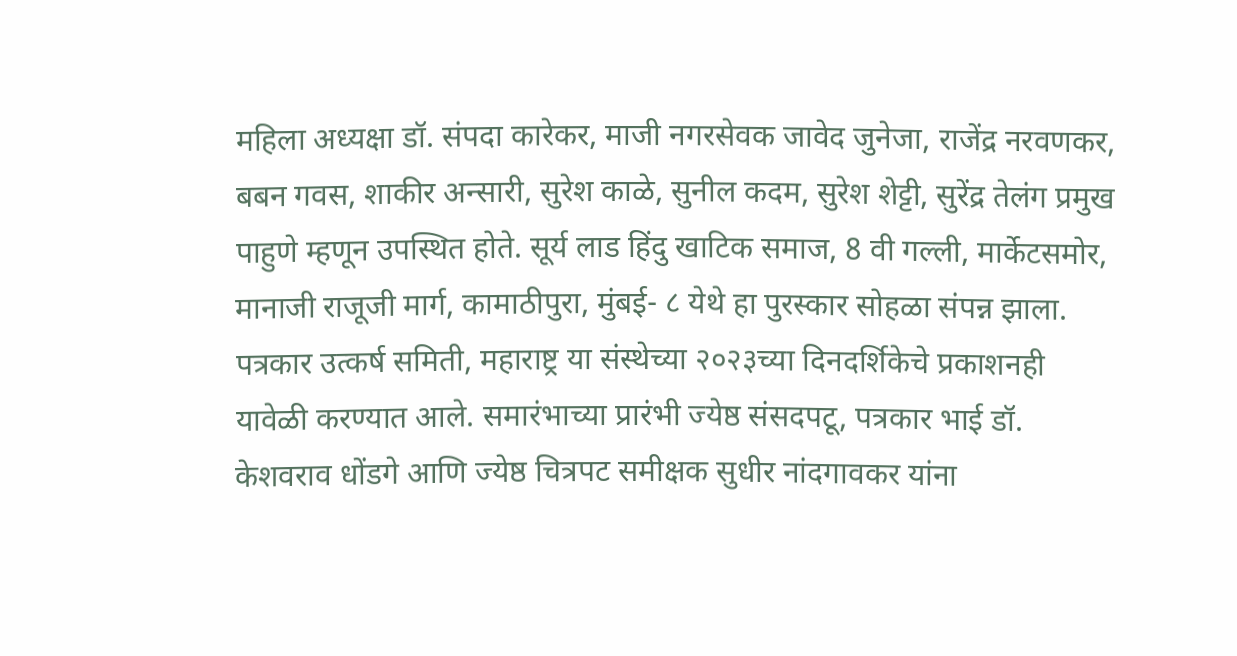महिला अध्यक्षा डॉ. संपदा कारेकर, माजी नगरसेवक जावेद जुनेजा, राजेंद्र नरवणकर, बबन गवस, शाकीर अन्सारी, सुरेश काळे, सुनील कदम, सुरेश शेट्टी, सुरेंद्र तेलंग प्रमुख पाहुणे म्हणून उपस्थित होते. सूर्य लाड हिंदु खाटिक समाज, 8 वी गल्ली, मार्केटसमोर, मानाजी राजूजी मार्ग, कामाठीपुरा, मुंबई- ८ येथे हा पुरस्कार सोहळा संपन्न झाला. पत्रकार उत्कर्ष समिती, महाराष्ट्र या संस्थेच्या २०२३च्या दिनदर्शिकेचे प्रकाशनही यावेळी करण्यात आले. समारंभाच्या प्रारंभी ज्येष्ठ संसदपटू, पत्रकार भाई डॉ. केशवराव धोंडगे आणि ज्येष्ठ चित्रपट समीक्षक सुधीर नांदगावकर यांना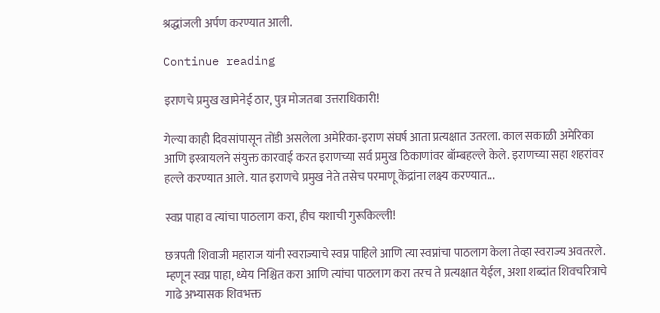श्रद्धांजली अर्पण करण्यात आली.

Continue reading

इराणचे प्रमुख खामेनेई ठार, पुत्र मोजतबा उत्तराधिकारी!

गेल्या काही दिवसांपासून तोंडी असलेला अमेरिका-इराण संघर्ष आता प्रत्यक्षात उतरला. काल सकाळी अमेरिका आणि इस्त्रायलने संयुक्त कारवाई करत इराणच्या सर्व प्रमुख ठिकाणांवर बॉम्बहल्ले केले. इराणच्या सहा शहरांवर हल्ले करण्यात आले. यात इराणचे प्रमुख नेते तसेच परमाणू केंद्रांना लक्ष्य करण्यात...

स्वप्न पाहा व त्यांचा पाठलाग करा, हीच यशाची गुरूकिल्ली!

छत्रपती शिवाजी महाराज यांनी स्वराज्याचे स्वप्न पाहिले आणि त्या स्वप्नांचा पाठलाग केला तेव्हा स्वराज्य अवतरले. म्हणून स्वप्न पाहा, ध्येय निश्चित करा आणि त्यांचा पाठलाग करा तरच ते प्रत्यक्षात येईल, अशा शब्दांत शिवचरित्राचे गाढे अभ्यासक शिवभक्त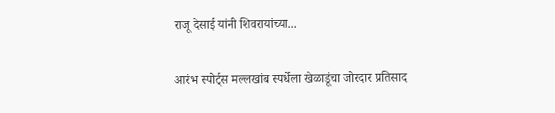राजू देसाई यांनी शिवरायांच्या...

आरंभ स्पोर्ट्स मल्लखांब स्पर्धेला खेळाडूंचा जोरदार प्रतिसाद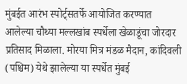मुंबईत आरंभ स्पोर्ट्सतर्फे आयोजित करण्यात आलेल्या चौथ्या मल्लखांब स्पर्धेला खेळाडूंचा जोरदार प्रतिसाद मिळाला. मोरया मित्र मंडळ मैदान, कांदिवली (पश्चिम) येथे झालेल्या या स्पर्धेत मुंबई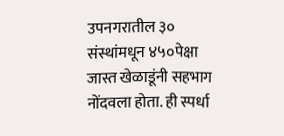उपनगरातील ३० संस्थांमधून ४५०पेक्षा जास्त खेळाडूंनी सहभाग नोंदवला होता. ही स्पर्धा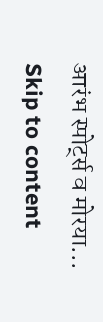आरंभ स्पोर्ट्स व मोरया...
Skip to content